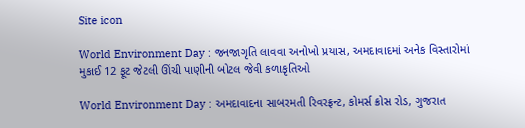Site icon

World Environment Day : જનજાગૃતિ લાવવા અનોખો પ્રયાસ, અમદાવાદમાં અનેક વિસ્તારોમાં મુકાઈ 12 ફૂટ જેટલી ઊંચી પાણીની બોટલ જેવી કળાકૃતિઓ

World Environment Day : અમદાવાદના સાબરમતી રિવરફ્રન્ટ, કોમર્સ ક્રોસ રોડ, ગુજરાત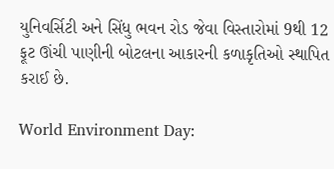યુનિવર્સિટી અને સિંધુ ભવન રોડ જેવા વિસ્તારોમાં 9થી 12 ફૂટ ઊંચી પાણીની બોટલના આકારની કળાકૃતિઓ સ્થાપિત કરાઈ છે.

World Environment Day: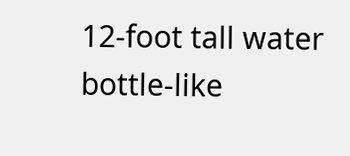12-foot tall water bottle-like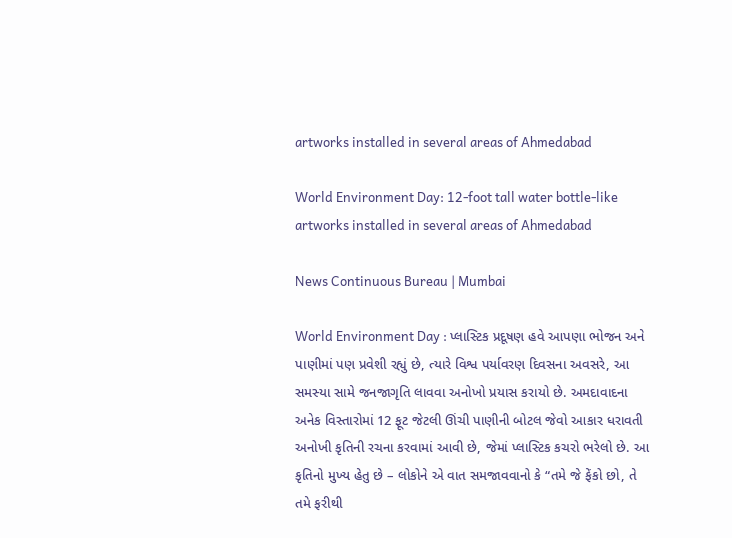artworks installed in several areas of Ahmedabad

World Environment Day: 12-foot tall water bottle-like artworks installed in several areas of Ahmedabad

News Continuous Bureau | Mumbai

World Environment Day : પ્લાસ્ટિક પ્રદૂષણ હવે આપણા ભોજન અને પાણીમાં પણ પ્રવેશી રહ્યું છે, ત્યારે વિશ્વ પર્યાવરણ દિવસના અવસરે, આ સમસ્યા સામે જનજાગૃતિ લાવવા અનોખો પ્રયાસ કરાયો છે. અમદાવાદના અનેક વિસ્તારોમાં 12 ફૂટ જેટલી ઊંચી પાણીની બોટલ જેવો આકાર ધરાવતી અનોખી કૃતિની રચના કરવામાં આવી છે, જેમાં પ્લાસ્ટિક કચરો ભરેલો છે. આ કૃતિનો મુખ્ય હેતુ છે – લોકોને એ વાત સમજાવવાનો કે “તમે જે ફેંકો છો, તે તમે ફરીથી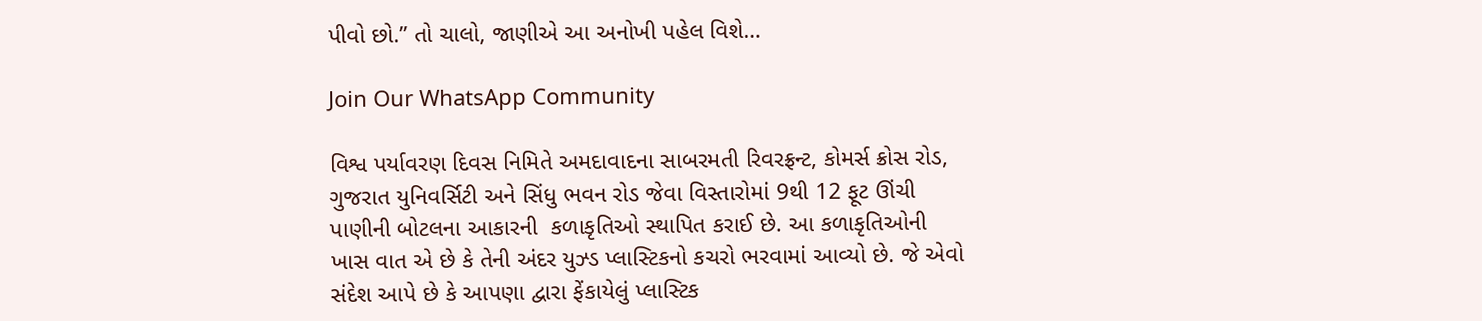પીવો છો.” તો ચાલો, જાણીએ આ અનોખી પહેલ વિશે…

Join Our WhatsApp Community

વિશ્વ પર્યાવરણ દિવસ નિમિતે અમદાવાદના સાબરમતી રિવરફ્રન્ટ, કોમર્સ ક્રોસ રોડ, ગુજરાત યુનિવર્સિટી અને સિંધુ ભવન રોડ જેવા વિસ્તારોમાં 9થી 12 ફૂટ ઊંચી પાણીની બોટલના આકારની  કળાકૃતિઓ સ્થાપિત કરાઈ છે. આ કળાકૃતિઓની ખાસ વાત એ છે કે તેની અંદર યુઝ્ડ પ્લાસ્ટિકનો કચરો ભરવામાં આવ્યો છે. જે એવો સંદેશ આપે છે કે આપણા દ્વારા ફેંકાયેલું પ્લાસ્ટિક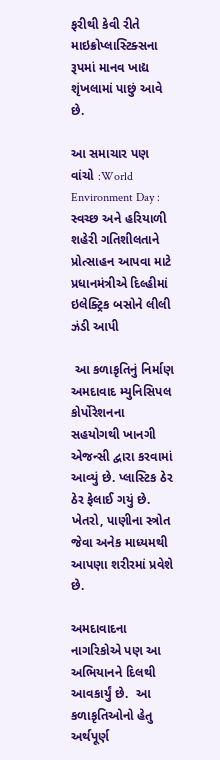ફરીથી કેવી રીતે માઇક્રોપ્લાસ્ટિક્સના રૂપમાં માનવ ખાદ્ય શૃંખલામાં પાછું આવે છે.

આ સમાચાર પણ વાંચો :World Environment Day : સ્વચ્છ અને હરિયાળી શહેરી ગતિશીલતાને પ્રોત્સાહન આપવા માટે પ્રધાનમંત્રીએ દિલ્હીમાં ઇલેક્ટ્રિક બસોને લીલી ઝંડી આપી

 આ કળાકૃતિનું નિર્માણ  અમદાવાદ મ્યુનિસિપલ કોર્પોરેશનના સહયોગથી ખાનગી  એજન્સી દ્વારા કરવામાં આવ્યું છે. પ્લાસ્ટિક ઠેર ઠેર ફેલાઈ ગયું છે. ખેતરો, પાણીના સ્ત્રોત જેવા અનેક માધ્યમથી આપણા શરીરમાં પ્રવેશે છે.

અમદાવાદના નાગરિકોએ પણ આ અભિયાનને દિલથી આવકાર્યું છે.  આ કળાકૃતિઓનો હેતુ અર્થપૂર્ણ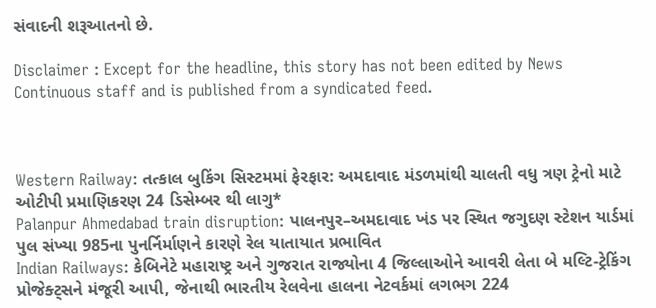સંવાદની શરૂઆતનો છે.

Disclaimer : Except for the headline, this story has not been edited by News Continuous staff and is published from a syndicated feed.



Western Railway: તત્કાલ બુકિંગ સિસ્ટમમાં ફેરફાર: અમદાવાદ મંડળમાંથી ચાલતી વધુ ત્રણ ટ્રેનો માટે ઓટીપી પ્રમાણિકરણ 24 ડિસેમ્બર થી લાગુ*
Palanpur Ahmedabad train disruption: પાલનપુર–અમદાવાદ ખંડ પર સ્થિત જગુદણ સ્ટેશન યાર્ડમાં પુલ સંખ્યા 985ના પુનર્નિર્માણને કારણે રેલ યાતાયાત પ્રભાવિત
Indian Railways: કેબિનેટે મહારાષ્ટ્ર અને ગુજરાત રાજ્યોના 4 જિલ્લાઓને આવરી લેતા બે મલ્ટિ-ટ્રેકિંગ પ્રોજેક્ટ્સને મંજૂરી આપી, જેનાથી ભારતીય રેલવેના હાલના નેટવર્કમાં લગભગ 224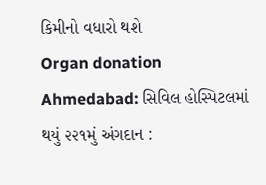કિમીનો વધારો થશે
Organ donation Ahmedabad: સિવિલ હોસ્પિટલમાં થયું ૨૨૧મું અંગદાન :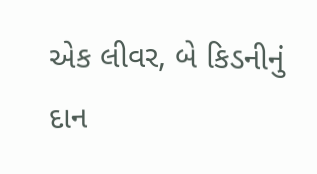એક લીવર, બે કિડનીનું દાન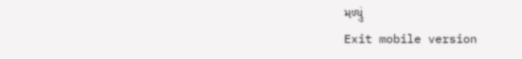મળ્યું
Exit mobile version